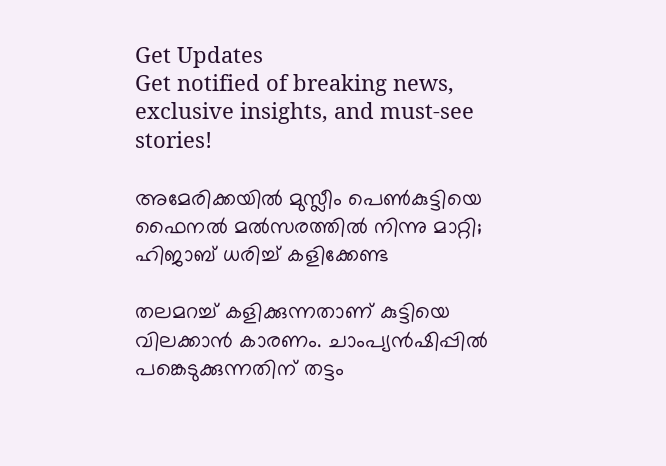Get Updates
Get notified of breaking news, exclusive insights, and must-see stories!

അമേരിക്കയില്‍ മുസ്ലീം പെണ്‍കുട്ടിയെ ഫൈനല്‍ മല്‍സരത്തില്‍ നിന്നു മാറ്റി; ഹിജാബ് ധരിച്ച് കളിക്കേണ്ട

തലമറച്ച് കളിക്കുന്നതാണ് കുട്ടിയെ വിലക്കാന്‍ കാരണം. ചാംപ്യന്‍ഷിപ്പില്‍ പങ്കെടുക്കുന്നതിന് തട്ടം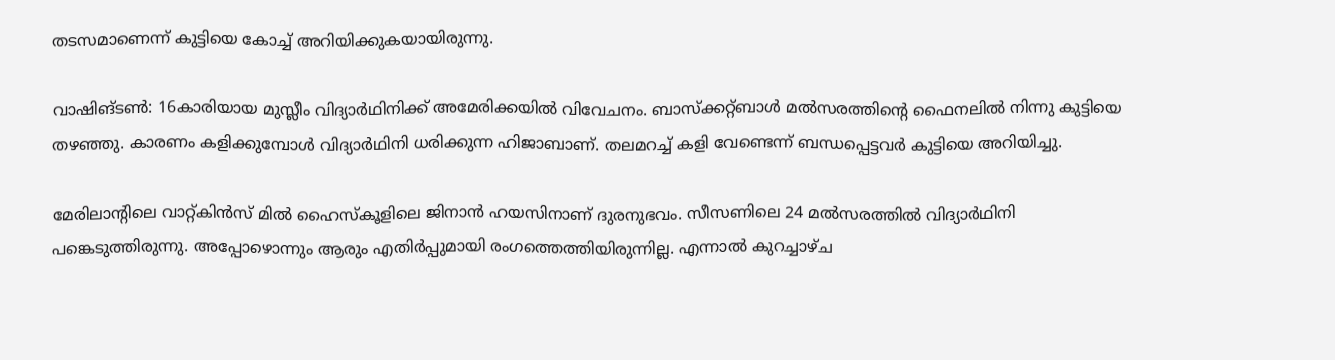തടസമാണെന്ന് കുട്ടിയെ കോച്ച് അറിയിക്കുകയായിരുന്നു.

വാഷിങ്ടണ്‍: 16കാരിയായ മുസ്ലീം വിദ്യാര്‍ഥിനിക്ക് അമേരിക്കയില്‍ വിവേചനം. ബാസ്‌ക്കറ്റ്ബാള്‍ മല്‍സരത്തിന്റെ ഫൈനലില്‍ നിന്നു കുട്ടിയെ തഴഞ്ഞു. കാരണം കളിക്കുമ്പോള്‍ വിദ്യാര്‍ഥിനി ധരിക്കുന്ന ഹിജാബാണ്. തലമറച്ച് കളി വേണ്ടെന്ന് ബന്ധപ്പെട്ടവര്‍ കുട്ടിയെ അറിയിച്ചു.

മേരിലാന്റിലെ വാറ്റ്കിന്‍സ് മില്‍ ഹൈസ്‌കൂളിലെ ജിനാന്‍ ഹയസിനാണ് ദുരനുഭവം. സീസണിലെ 24 മല്‍സരത്തില്‍ വിദ്യാര്‍ഥിനി പങ്കെടുത്തിരുന്നു. അപ്പോഴൊന്നും ആരും എതിര്‍പ്പുമായി രംഗത്തെത്തിയിരുന്നില്ല. എന്നാല്‍ കുറച്ചാഴ്ച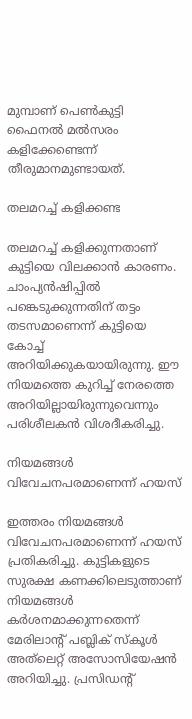മുമ്പാണ് പെണ്‍കുട്ടി ഫൈനല്‍ മല്‍സരം കളിക്കേണ്ടെന്ന് തീരുമാനമുണ്ടായത്.

തലമറച്ച് കളിക്കണ്ട

തലമറച്ച് കളിക്കുന്നതാണ് കുട്ടിയെ വിലക്കാന്‍ കാരണം. ചാംപ്യന്‍ഷിപ്പില്‍ പങ്കെടുക്കുന്നതിന് തട്ടം തടസമാണെന്ന് കുട്ടിയെ കോച്ച് അറിയിക്കുകയായിരുന്നു. ഈ നിയമത്തെ കുറിച്ച് നേരത്തെ അറിയില്ലായിരുന്നുവെന്നും പരിശീലകന്‍ വിശദീകരിച്ചു.

നിയമങ്ങള്‍ വിവേചനപരമാണെന്ന് ഹയസ്

ഇത്തരം നിയമങ്ങള്‍ വിവേചനപരമാണെന്ന് ഹയസ് പ്രതികരിച്ചു. കുട്ടികളുടെ സുരക്ഷ കണക്കിലെടുത്താണ് നിയമങ്ങള്‍ കര്‍ശനമാക്കുന്നതെന്ന് മേരിലാന്റ് പബ്ലിക് സ്‌കൂള്‍ അത്‌ലെറ്റ് അസോസിയേഷന്‍ അറിയിച്ചു. പ്രസിഡന്റ്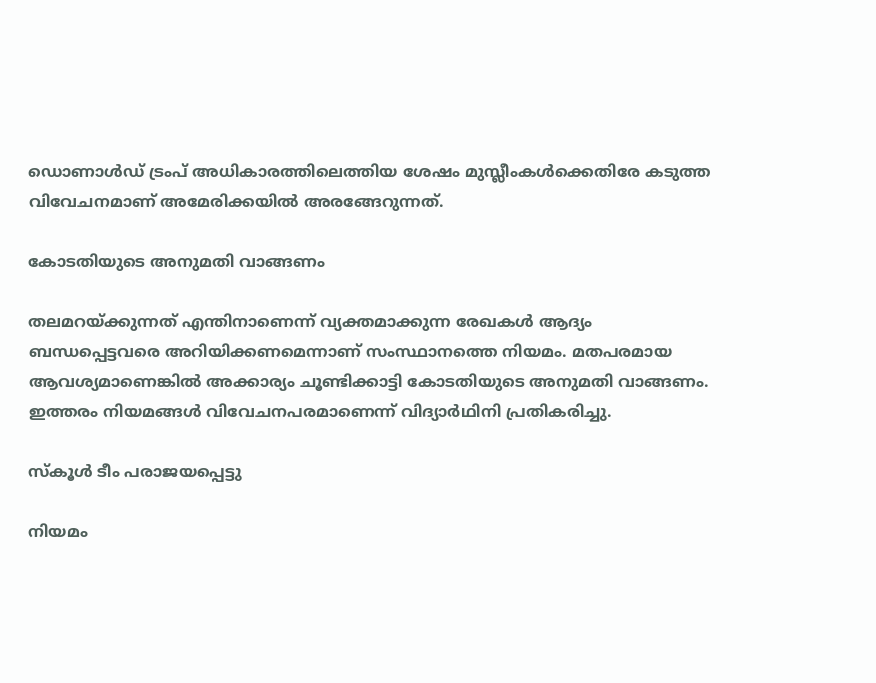ഡൊണാള്‍ഡ് ട്രംപ് അധികാരത്തിലെത്തിയ ശേഷം മുസ്ലീംകള്‍ക്കെതിരേ കടുത്ത വിവേചനമാണ് അമേരിക്കയില്‍ അരങ്ങേറുന്നത്.

കോടതിയുടെ അനുമതി വാങ്ങണം

തലമറയ്ക്കുന്നത് എന്തിനാണെന്ന് വ്യക്തമാക്കുന്ന രേഖകള്‍ ആദ്യം ബന്ധപ്പെട്ടവരെ അറിയിക്കണമെന്നാണ് സംസ്ഥാനത്തെ നിയമം. മതപരമായ ആവശ്യമാണെങ്കില്‍ അക്കാര്യം ചൂണ്ടിക്കാട്ടി കോടതിയുടെ അനുമതി വാങ്ങണം. ഇത്തരം നിയമങ്ങള്‍ വിവേചനപരമാണെന്ന് വിദ്യാര്‍ഥിനി പ്രതികരിച്ചു.

സ്‌കൂള്‍ ടീം പരാജയപ്പെട്ടു

നിയമം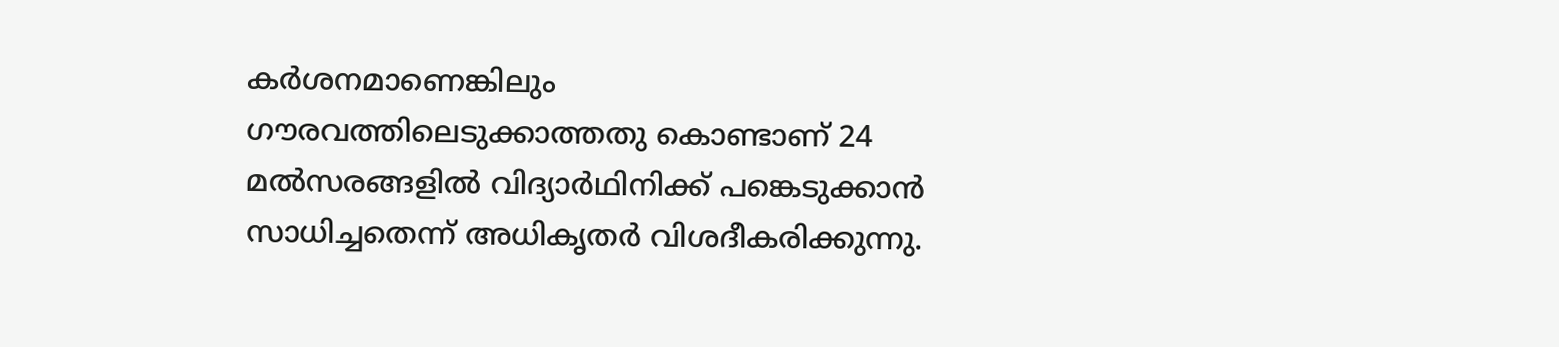കര്‍ശനമാണെങ്കിലും ഗൗരവത്തിലെടുക്കാത്തതു കൊണ്ടാണ് 24 മല്‍സരങ്ങളില്‍ വിദ്യാര്‍ഥിനിക്ക് പങ്കെടുക്കാന്‍ സാധിച്ചതെന്ന് അധികൃതര്‍ വിശദീകരിക്കുന്നു.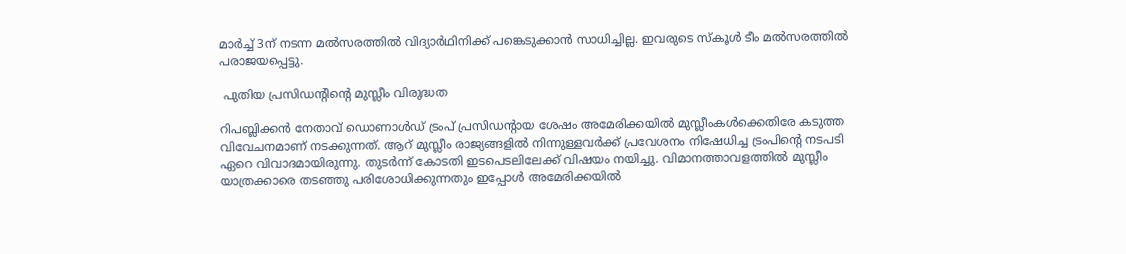മാര്‍ച്ച് 3ന് നടന്ന മല്‍സരത്തില്‍ വിദ്യാര്‍ഥിനിക്ക് പങ്കെടുക്കാന്‍ സാധിച്ചില്ല. ഇവരുടെ സ്‌കൂള്‍ ടീം മല്‍സരത്തില്‍ പരാജയപ്പെട്ടു.

 പുതിയ പ്രസിഡന്റിന്റെ മുസ്ലീം വിരുദ്ധത

റിപബ്ലിക്കന്‍ നേതാവ് ഡൊണാള്‍ഡ് ട്രംപ് പ്രസിഡന്റായ ശേഷം അമേരിക്കയില്‍ മുസ്ലീംകള്‍ക്കെതിരേ കടുത്ത വിവേചനമാണ് നടക്കുന്നത്. ആറ് മുസ്ലീം രാജ്യങ്ങളില്‍ നിന്നുള്ളവര്‍ക്ക് പ്രവേശനം നിഷേധിച്ച ട്രംപിന്റെ നടപടി ഏറെ വിവാദമായിരുന്നു. തുടര്‍ന്ന് കോടതി ഇടപെടലിലേക്ക് വിഷയം നയിച്ചു. വിമാനത്താവളത്തില്‍ മുസ്ലീം യാത്രക്കാരെ തടഞ്ഞു പരിശോധിക്കുന്നതും ഇപ്പോള്‍ അമേരിക്കയില്‍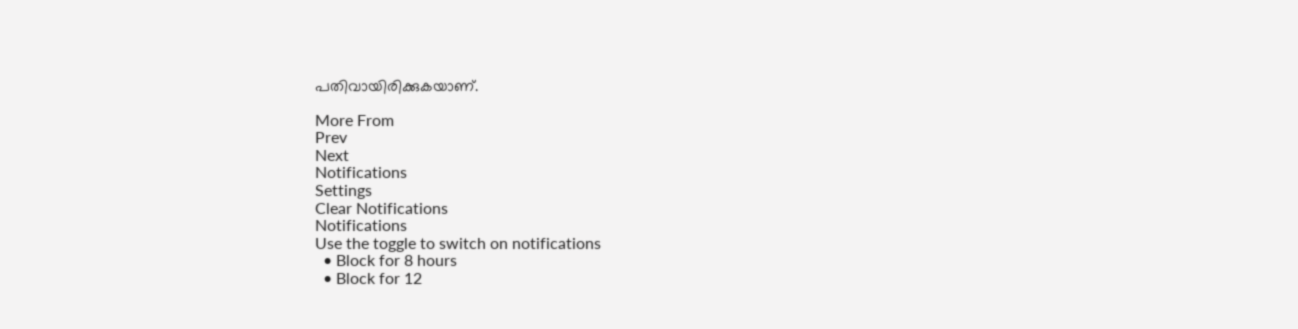പതിവായിരിക്കുകയാണ്.

More From
Prev
Next
Notifications
Settings
Clear Notifications
Notifications
Use the toggle to switch on notifications
  • Block for 8 hours
  • Block for 12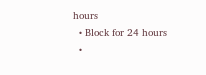hours
  • Block for 24 hours
  •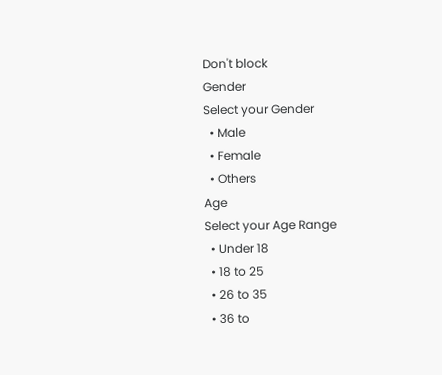Don't block
Gender
Select your Gender
  • Male
  • Female
  • Others
Age
Select your Age Range
  • Under 18
  • 18 to 25
  • 26 to 35
  • 36 to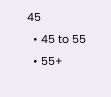45
  • 45 to 55
  • 55+